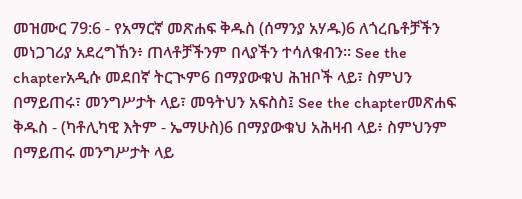መዝሙር 79:6 - የአማርኛ መጽሐፍ ቅዱስ (ሰማንያ አሃዱ)6 ለጎረቤቶቻችን መነጋገሪያ አደረግኸን፥ ጠላቶቻችንም በላያችን ተሳለቁብን። See the chapterአዲሱ መደበኛ ትርጒም6 በማያውቁህ ሕዝቦች ላይ፣ ስምህን በማይጠሩ፣ መንግሥታት ላይ፣ መዓትህን አፍስስ፤ See the chapterመጽሐፍ ቅዱስ - (ካቶሊካዊ እትም - ኤማሁስ)6 በማያውቁህ አሕዛብ ላይ፥ ስምህንም በማይጠሩ መንግሥታት ላይ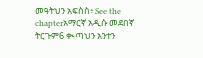መዓትህን አፍስስ፥ See the chapterአማርኛ አዲሱ መደበኛ ትርጉም6 ቊጣህን አንተን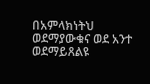በአምላክነትህ ወደማያውቁና ወደ አንተ ወደማይጸልዩ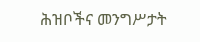ሕዝቦችና መንግሥታት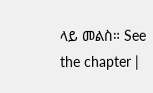ላይ መልስ። See the chapter |